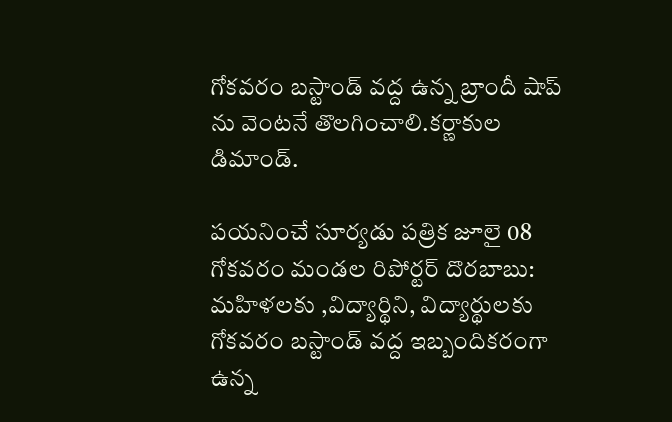గోకవరం బస్టాండ్ వద్ద ఉన్న బ్రాందీ షాప్ ను వెంటనే తొలగించాలి.కర్ణాకుల డిమాండ్.

పయనించే సూర్యడు పత్రిక జూలై 08 గోకవరం మండల రిపోర్టర్ దొరబాబు: మహిళలకు ,విద్యార్థిని, విద్యార్థులకు గోకవరం బస్టాండ్ వద్ద ఇబ్బందికరంగా ఉన్న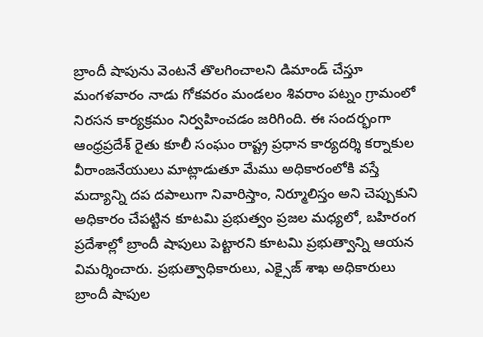బ్రాందీ షాపును వెంటనే తొలగించాలని డిమాండ్ చేస్తూ మంగళవారం నాడు గోకవరం మండలం శివరాం పట్నం గ్రామంలో నిరసన కార్యక్రమం నిర్వహించడం జరిగింది. ఈ సందర్భంగా ఆంధ్రప్రదేశ్ రైతు కూలీ సంఘం రాష్ట్ర ప్రధాన కార్యదర్శి కర్నాకుల వీరాంజనేయులు మాట్లాడుతూ మేము అధికారంలోకి వస్తే మద్యాన్ని దప దపాలుగా నివారిస్తాం, నిర్మూలిస్తం అని చెప్పుకుని అధికారం చేపట్టిన కూటమి ప్రభుత్వం ప్రజల మధ్యలో, బహిరంగ ప్రదేశాల్లో బ్రాందీ షాపులు పెట్టారని కూటమి ప్రభుత్వాన్ని ఆయన విమర్శించారు. ప్రభుత్వాధికారులు, ఎక్సైజ్ శాఖ అధికారులు బ్రాందీ షాపుల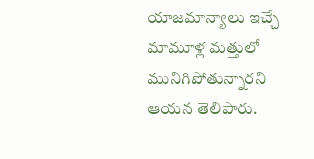యాజమాన్యాలు ఇచ్చే మామూళ్ల మత్తులో మునిగిపోతున్నారని ఆయన తెలిపారు.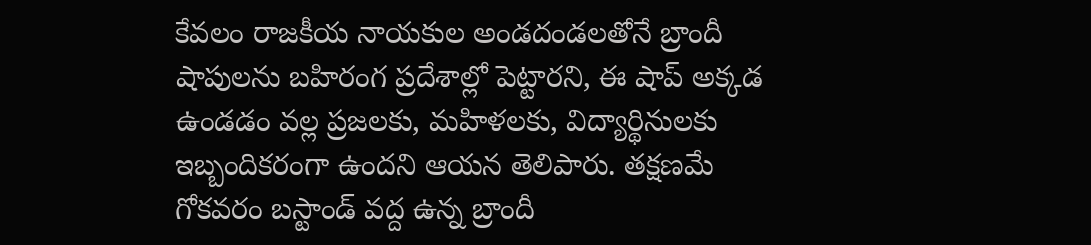కేవలం రాజకీయ నాయకుల అండదండలతోనే బ్రాందీ షాపులను బహిరంగ ప్రదేశాల్లో పెట్టారని, ఈ షాప్ అక్కడ ఉండడం వల్ల ప్రజలకు, మహిళలకు, విద్యార్థినులకు ఇబ్బందికరంగా ఉందని ఆయన తెలిపారు. తక్షణమే గోకవరం బస్టాండ్ వద్ద ఉన్న బ్రాందీ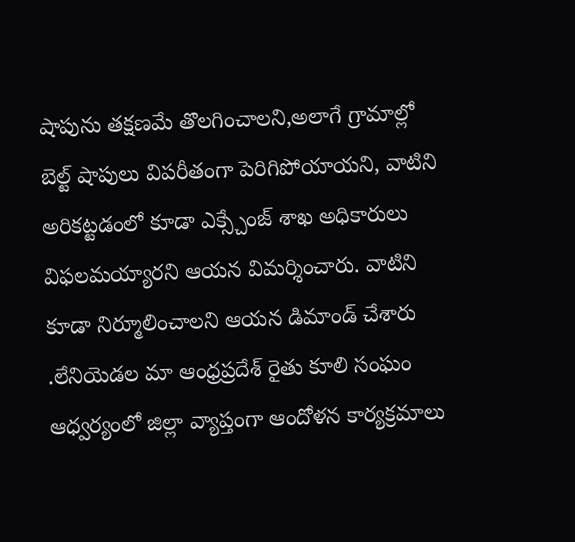షాపును తక్షణమే తొలగించాలని,అలాగే గ్రామాల్లో బెల్ట్ షాపులు విపరీతంగా పెరిగిపోయాయని, వాటిని అరికట్టడంలో కూడా ఎక్స్చేంజ్ శాఖ అధికారులు విఫలమయ్యారని ఆయన విమర్శించారు. వాటిని కూడా నిర్మూలించాలని ఆయన డిమాండ్ చేశారు .లేనియెడల మా ఆంధ్రప్రదేశ్ రైతు కూలి సంఘం ఆధ్వర్యంలో జిల్లా వ్యాప్తంగా ఆందోళన కార్యక్రమాలు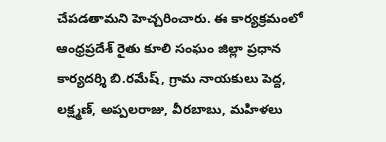చేపడతామని హెచ్చరించారు. ఈ కార్యక్రమంలో ఆంధ్రప్రదేశ్ రైతు కూలి సంఘం జిల్లా ప్రధాన కార్యదర్శి బి.రమేష్, గ్రామ నాయకులు పెద్ద, లక్ష్మణ్, అప్పలరాజు, వీరబాబు, మహిళలు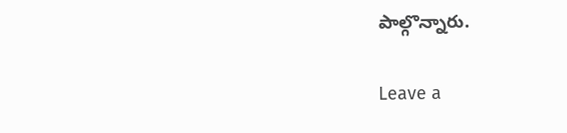పాల్గొన్నారు.

Leave a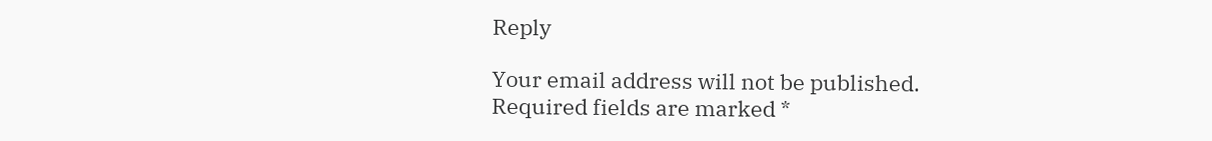Reply

Your email address will not be published. Required fields are marked *